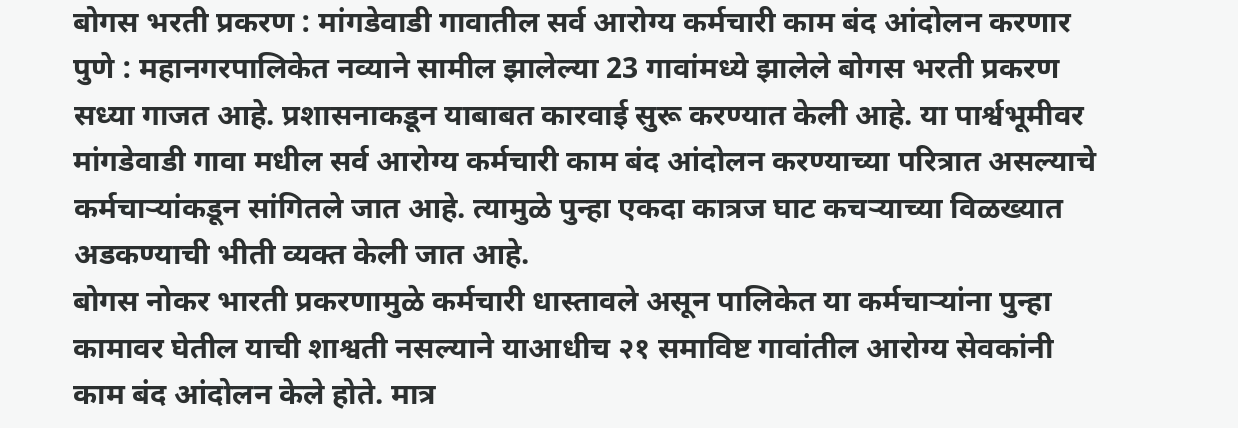बोगस भरती प्रकरण : मांगडेवाडी गावातील सर्व आरोग्य कर्मचारी काम बंद आंदोलन करणार
पुणे : महानगरपालिकेत नव्याने सामील झालेल्या 23 गावांमध्ये झालेले बोगस भरती प्रकरण सध्या गाजत आहे. प्रशासनाकडून याबाबत कारवाई सुरू करण्यात केली आहे. या पार्श्वभूमीवर मांगडेवाडी गावा मधील सर्व आरोग्य कर्मचारी काम बंद आंदोलन करण्याच्या परित्रात असल्याचे कर्मचाऱ्यांकडून सांगितले जात आहे. त्यामुळे पुन्हा एकदा कात्रज घाट कचऱ्याच्या विळख्यात अडकण्याची भीती व्यक्त केली जात आहे.
बोगस नोकर भारती प्रकरणामुळे कर्मचारी धास्तावले असून पालिकेत या कर्मचाऱ्यांना पुन्हा कामावर घेतील याची शाश्वती नसल्याने याआधीच २१ समाविष्ट गावांतील आरोग्य सेवकांनी काम बंद आंदोलन केले होते. मात्र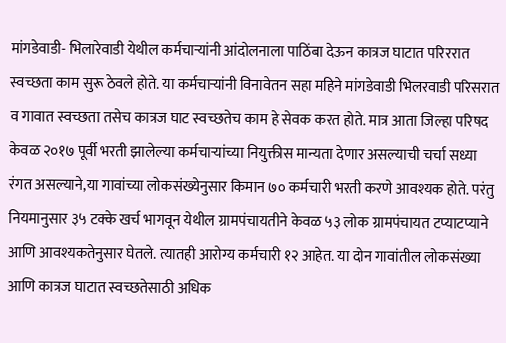मांगडेवाडी- भिलारेवाडी येथील कर्मचाऱ्यांनी आंदोलनाला पाठिंबा देऊन कात्रज घाटात परिररात स्वच्छता काम सुरू ठेवले होते. या कर्मचाऱ्यांनी विनावेतन सहा महिने मांगडेवाडी भिलरवाडी परिसरात व गावात स्वच्छता तसेच कात्रज घाट स्वच्छतेच काम हे सेवक करत होते. मात्र आता जिल्हा परिषद केवळ २०१७ पूर्वी भरती झालेल्या कर्मचाऱ्यांच्या नियुक्तीस मान्यता देणार असल्याची चर्चा सध्या रंगत असल्याने,या गावांच्या लोकसंख्येनुसार किमान ७० कर्मचारी भरती करणे आवश्यक होते. परंतु नियमानुसार ३५ टक्के खर्च भागवून येथील ग्रामपंचायतीने केवळ ५३ लोक ग्रामपंचायत टप्याटप्याने आणि आवश्यकतेनुसार घेतले. त्यातही आरोग्य कर्मचारी १२ आहेत. या दोन गावांतील लोकसंख्या आणि कात्रज घाटात स्वच्छतेसाठी अधिक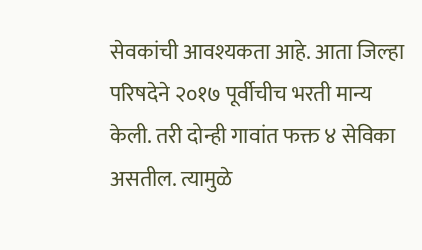सेवकांची आवश्यकता आहे. आता जिल्हा परिषदेने २०१७ पूर्वीचीच भरती मान्य केली. तरी दोन्ही गावांत फक्त ४ सेविका असतील. त्यामुळे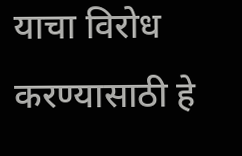याचा विरोध करण्यासाठी हे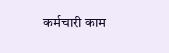कर्मचारी काम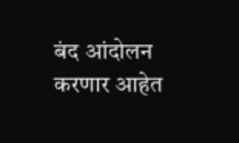बंद आंदोलन करणार आहेत